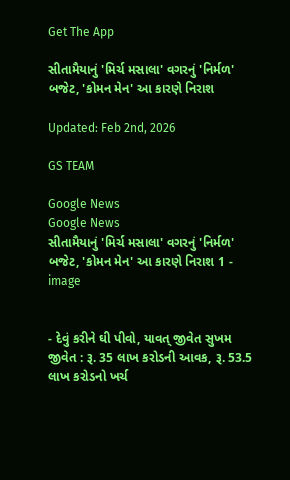Get The App

સીતામૈયાનું 'મિર્ચ મસાલા' વગરનું 'નિર્મળ' બજેટ, 'કોમન મેન' આ કારણે નિરાશ

Updated: Feb 2nd, 2026

GS TEAM

Google News
Google News
સીતામૈયાનું 'મિર્ચ મસાલા' વગરનું 'નિર્મળ' બજેટ, 'કોમન મેન' આ કારણે નિરાશ 1 - image


- દેવું કરીને ઘી પીવો, યાવત્ જીવેત સુખમ જીવેત : રૂ. 35 લાખ કરોડની આવક, રૂ. 53.5 લાખ કરોડનો ખર્ચ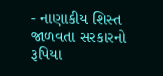- નાણાકીય શિસ્ત જાળવતા સરકારનો રૂપિયા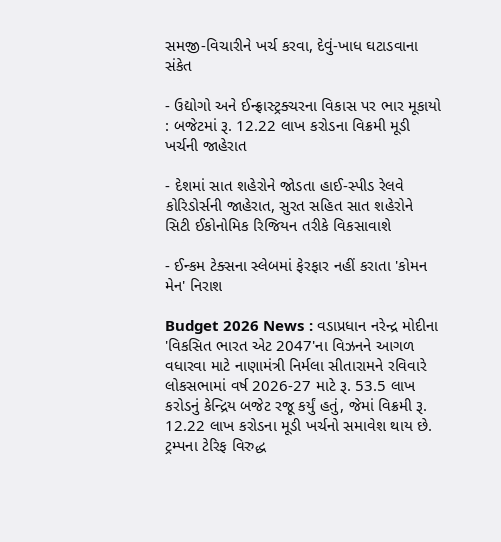સમજી-વિચારીને ખર્ચ કરવા, દેવું-ખાધ ઘટાડવાના સંકેત

- ઉદ્યોગો અને ઈન્ફ્રાસ્ટ્રક્ચરના વિકાસ પર ભાર મૂકાયો : બજેટમાં રૂ. 12.22 લાખ કરોડના વિક્રમી મૂડી ખર્ચની જાહેરાત

- દેશમાં સાત શહેરોને જોડતા હાઈ-સ્પીડ રેલવે કોરિડોર્સની જાહેરાત, સુરત સહિત સાત શહેરોને સિટી ઈકોનોમિક રિજિયન તરીકે વિકસાવાશે

- ઈન્કમ ટેક્સના સ્લેબમાં ફેરફાર નહીં કરાતા 'કોમન મેન' નિરાશ

Budget 2026 News : વડાપ્રધાન નરેન્દ્ર મોદીના 'વિકસિત ભારત એટ 2047'ના વિઝનને આગળ વધારવા માટે નાણામંત્રી નિર્મલા સીતારામને રવિવારે લોકસભામાં વર્ષ 2026-27 માટે રૂ. 53.5 લાખ કરોડનું કેન્દ્રિય બજેટ રજૂ કર્યું હતું, જેમાં વિક્રમી રૂ. 12.22 લાખ કરોડના મૂડી ખર્ચનો સમાવેશ થાય છે. ટ્રમ્પના ટેરિફ વિરુદ્ધ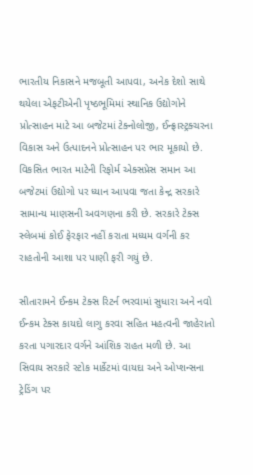ભારતીય નિકાસને મજબૂતી આપવા, અનેક દેશો સાથે થયેલા એફટીએની પૃષ્ઠભૂમિમાં સ્થાનિક ઉદ્યોગોને પ્રોત્સાહન માટે આ બજેટમાં ટેક્નોલોજી, ઈન્ફ્રાસ્ટ્રક્ચરના વિકાસ અને ઉત્પાદનને પ્રોત્સાહન પર ભાર મૂકાયો છે. વિકસિત ભારત માટેની રિફોર્મ એક્સપ્રેસ સમાન આ બજેટમાં ઉદ્યોગો પર ધ્યાન આપવા જતા કેન્દ્ર સરકારે સામાન્ય માણસની અવગણના કરી છે. સરકારે ટેક્સ સ્લેબમાં કોઈ ફેરફાર નહીં કરાતા મધ્યમ વર્ગની કર રાહતોની આશા પર પાણી ફરી ગયું છે.

સીતારામને ઈન્કમ ટેક્સ રિટર્ન ભરવામાં સુધારા અને નવો ઈન્કમ ટેક્સ કાયદો લાગુ કરવા સહિત મહત્વની જાહેરાતો કરતા પગારદાર વર્ગને આંશિક રાહત મળી છે. આ સિવાય સરકારે સ્ટોક માર્કેટમાં વાયદા અને ઓપ્શન્સના ટ્રેડિંગ પર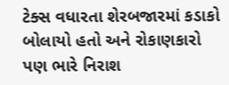ટેક્સ વધારતા શેરબજારમાં કડાકો બોલાયો હતો અને રોકાણકારો પણ ભારે નિરાશ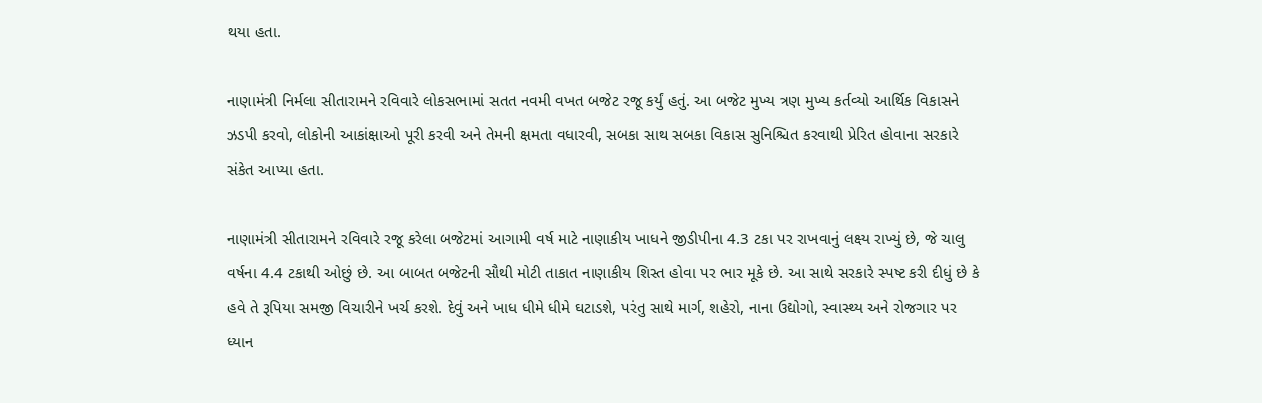થયા હતા.

નાણામંત્રી નિર્મલા સીતારામને રવિવારે લોકસભામાં સતત નવમી વખત બજેટ રજૂ કર્યું હતું. આ બજેટ મુખ્ય ત્રણ મુખ્ય કર્તવ્યો આર્થિક વિકાસને ઝડપી કરવો, લોકોની આકાંક્ષાઓ પૂરી કરવી અને તેમની ક્ષમતા વધારવી, સબકા સાથ સબકા વિકાસ સુનિશ્ચિત કરવાથી પ્રેરિત હોવાના સરકારે સંકેત આપ્યા હતા.

નાણામંત્રી સીતારામને રવિવારે રજૂ કરેલા બજેટમાં આગામી વર્ષ માટે નાણાકીય ખાધને જીડીપીના 4.3 ટકા પર રાખવાનું લક્ષ્ય રાખ્યું છે, જે ચાલુ વર્ષના 4.4 ટકાથી ઓછું છે. આ બાબત બજેટની સૌથી મોટી તાકાત નાણાકીય શિસ્ત હોવા પર ભાર મૂકે છે. આ સાથે સરકારે સ્પષ્ટ કરી દીધું છે કે હવે તે રૂપિયા સમજી વિચારીને ખર્ચ કરશે. દેવું અને ખાધ ધીમે ધીમે ઘટાડશે, પરંતુ સાથે માર્ગ, શહેરો, નાના ઉદ્યોગો, સ્વાસ્થ્ય અને રોજગાર પર ધ્યાન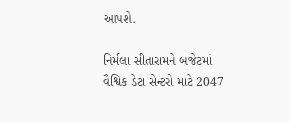આપશે.

નિર્મલા સીતારામને બજેટમાં વૈશ્વિક ડેટા સેન્ટરો માટે 2047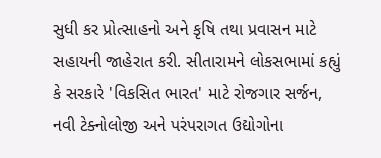સુધી કર પ્રોત્સાહનો અને કૃષિ તથા પ્રવાસન માટે સહાયની જાહેરાત કરી. સીતારામને લોકસભામાં કહ્યું કે સરકારે 'વિકસિત ભારત' માટે રોજગાર સર્જન, નવી ટેક્નોલોજી અને પરંપરાગત ઉદ્યોગોના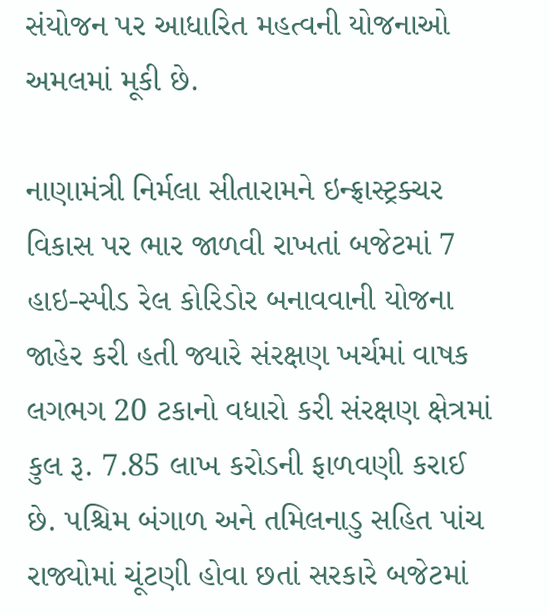સંયોજન પર આધારિત મહત્વની યોજનાઓ અમલમાં મૂકી છે.

નાણામંત્રી નિર્મલા સીતારામને ઇન્ફ્રાસ્ટ્રક્ચર વિકાસ પર ભાર જાળવી રાખતાં બજેટમાં 7 હાઇ-સ્પીડ રેલ કોરિડોર બનાવવાની યોજના જાહેર કરી હતી જ્યારે સંરક્ષણ ખર્ચમાં વાષક લગભગ 20 ટકાનો વધારો કરી સંરક્ષણ ક્ષેત્રમાં કુલ રૂ. 7.85 લાખ કરોડની ફાળવણી કરાઈ છે. પશ્ચિમ બંગાળ અને તમિલનાડુ સહિત પાંચ રાજ્યોમાં ચૂંટણી હોવા છતાં સરકારે બજેટમાં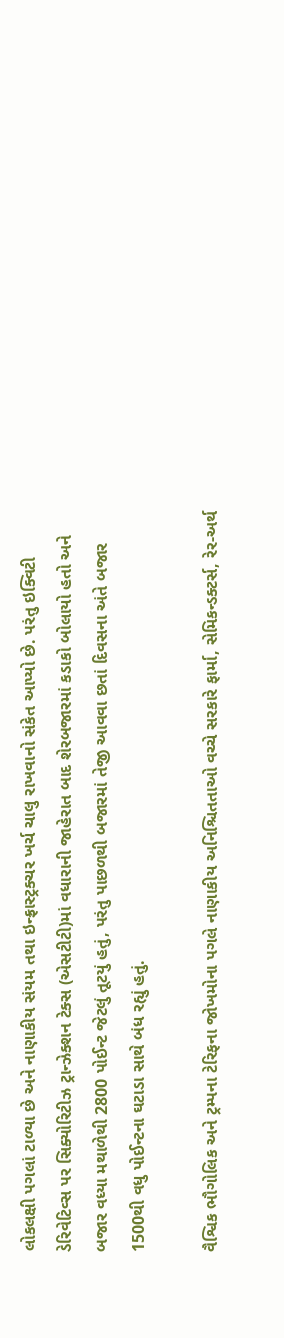લોકલક્ષી પગલાં ટાળ્યા છે અને નાણાકીય સંયમ તથા ઇન્ફ્રાસ્ટ્રક્ચર ખર્ચ ચાલુ રાખવાનો સંકેત આપ્યો છે. પરંતુ ઇક્વિટી ડેરિવેટિવ્સ પર સિક્યોરિટીઝ ટ્રાન્ઝેક્શન ટેક્સ (એસટીટી)માં વધારાની જાહેરાત બાદ શેરબજારમાં કડાકો બોલાયો હતો અને બજાર વધ્યા મથાળેથી 2800 પોઈન્ટ જેટલું તૂટયું હતું, પરંતુ પાછળથી બજારમાં તેજી આવવા છતાં દિવસના અંતે બજાર 1500થી વધુ પોઈન્ટના ઘટાડા સાથે બંધ રહ્યું હતું.

વૈશ્વિક ભૌગોલિક અને ટ્રમ્પના ટેરિફના જોખમોના પગલે નાણાકીય અનિશ્ચિતતાઓ વચ્ચે સરકારે ફાર્મા, સેમિકન્ડક્ટર્સ, રેર-અર્થ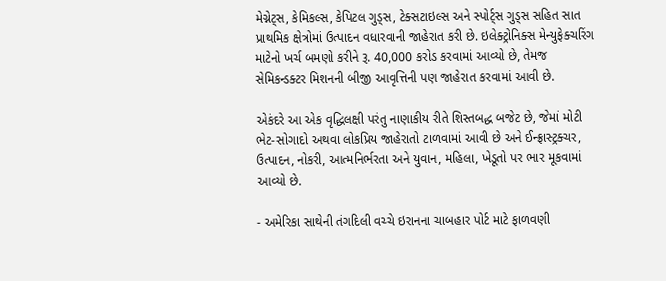મેગ્નેટ્સ, કેમિકલ્સ, કેપિટલ ગુડ્સ, ટેક્સટાઇલ્સ અને સ્પોર્ટ્સ ગુડ્સ સહિત સાત પ્રાથમિક ક્ષેત્રોમાં ઉત્પાદન વધારવાની જાહેરાત કરી છે. ઇલેક્ટ્રોનિક્સ મેન્યુફેક્ચરિંગ માટેનો ખર્ચ બમણો કરીને રૂ. 40,000 કરોડ કરવામાં આવ્યો છે, તેમજ સેમિકન્ડક્ટર મિશનની બીજી આવૃત્તિની પણ જાહેરાત કરવામાં આવી છે.

એકંદરે આ એક વૃદ્ધિલક્ષી પરંતુ નાણાકીય રીતે શિસ્તબદ્ધ બજેટ છે, જેમાં મોટી ભેટ-સોગાદો અથવા લોકપ્રિય જાહેરાતો ટાળવામાં આવી છે અને ઈન્ફ્રાસ્ટ્રક્ચર, ઉત્પાદન, નોકરી, આત્મનિર્ભરતા અને યુવાન, મહિલા, ખેડૂતો પર ભાર મૂકવામાં આવ્યો છે.

- અમેરિકા સાથેની તંગદિલી વચ્ચે ઇરાનના ચાબહાર પોર્ટ માટે ફાળવણી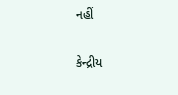નહીં

કેન્દ્રીય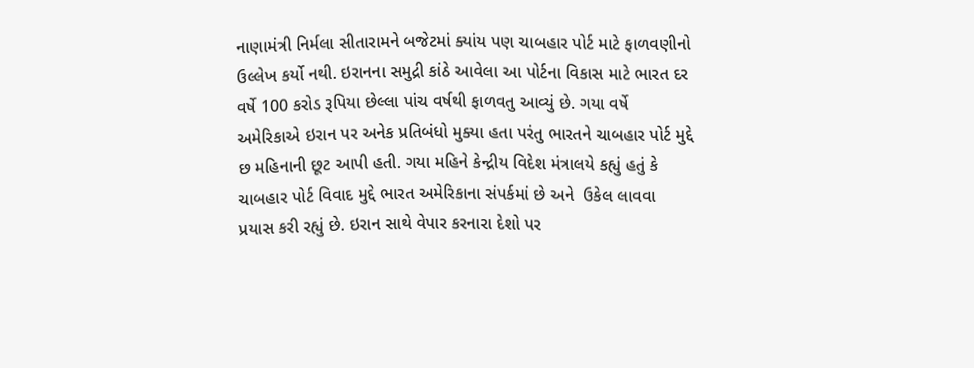નાણામંત્રી નિર્મલા સીતારામને બજેટમાં ક્યાંય પણ ચાબહાર પોર્ટ માટે ફાળવણીનો ઉલ્લેખ કર્યો નથી. ઇરાનના સમુદ્રી કાંઠે આવેલા આ પોર્ટના વિકાસ માટે ભારત દર વર્ષે 100 કરોડ રૂપિયા છેલ્લા પાંચ વર્ષથી ફાળવતુ આવ્યું છે. ગયા વર્ષે અમેરિકાએ ઇરાન પર અનેક પ્રતિબંધો મુક્યા હતા પરંતુ ભારતને ચાબહાર પોર્ટ મુદ્દે છ મહિનાની છૂટ આપી હતી. ગયા મહિને કેન્દ્રીય વિદેશ મંત્રાલયે કહ્યું હતું કે ચાબહાર પોર્ટ વિવાદ મુદ્દે ભારત અમેરિકાના સંપર્કમાં છે અને  ઉકેલ લાવવા પ્રયાસ કરી રહ્યું છે. ઇરાન સાથે વેપાર કરનારા દેશો પર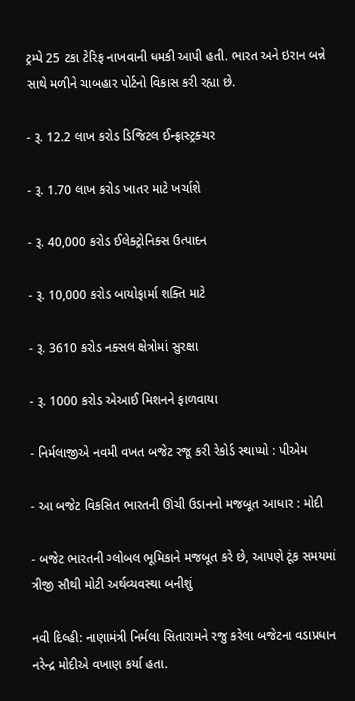ટ્રમ્પે 25 ટકા ટેરિફ નાખવાની ધમકી આપી હતી. ભારત અને ઇરાન બન્ને સાથે મળીને ચાબહાર પોર્ટનો વિકાસ કરી રહ્યા છે.

- રૂ. 12.2 લાખ કરોડ ડિજિટલ ઈન્ફ્રાસ્ટ્રક્ચર

- રૂ. 1.70 લાખ કરોડ ખાતર માટે ખર્ચાશે

- રૂ. 40,000 કરોડ ઈલેક્ટ્રોનિક્સ ઉત્પાદન

- રૂ. 10,000 કરોડ બાયોફાર્મા શક્તિ માટે

- રૂ. 3610 કરોડ નક્સલ ક્ષેત્રોમાં સુરક્ષા

- રૂ. 1000 કરોડ એઆઈ મિશનને ફાળવાયા

- નિર્મલાજીએ નવમી વખત બજેટ રજૂ કરી રેકોર્ડ સ્થાપ્યો : પીએમ

- આ બજેટ વિકસિત ભારતની ઊંચી ઉડાનનો મજબૂત આધાર : મોદી

- બજેટ ભારતની ગ્લોબલ ભૂમિકાને મજબૂત કરે છે, આપણે ટૂંક સમયમાં ત્રીજી સૌથી મોટી અર્થવ્યવસ્થા બનીશું

નવી દિલ્હી: નાણામંત્રી નિર્મલા સિતારામને રજુ કરેલા બજેટના વડાપ્રધાન નરેન્દ્ર મોદીએ વખાણ કર્યા હતા.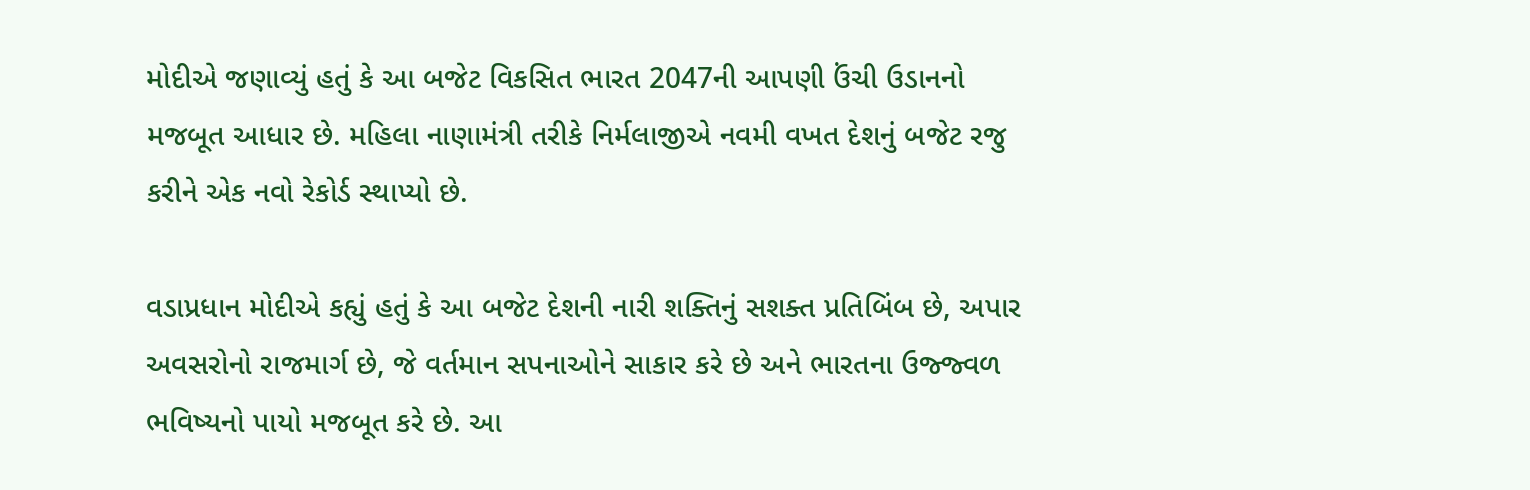મોદીએ જણાવ્યું હતું કે આ બજેટ વિકસિત ભારત 2047ની આપણી ઉંચી ઉડાનનો મજબૂત આધાર છે. મહિલા નાણામંત્રી તરીકે નિર્મલાજીએ નવમી વખત દેશનું બજેટ રજુ કરીને એક નવો રેકોર્ડ સ્થાપ્યો છે.

વડાપ્રધાન મોદીએ કહ્યું હતું કે આ બજેટ દેશની નારી શક્તિનું સશક્ત પ્રતિબિંબ છે, અપાર અવસરોનો રાજમાર્ગ છે, જે વર્તમાન સપનાઓને સાકાર કરે છે અને ભારતના ઉજ્જ્વળ ભવિષ્યનો પાયો મજબૂત કરે છે. આ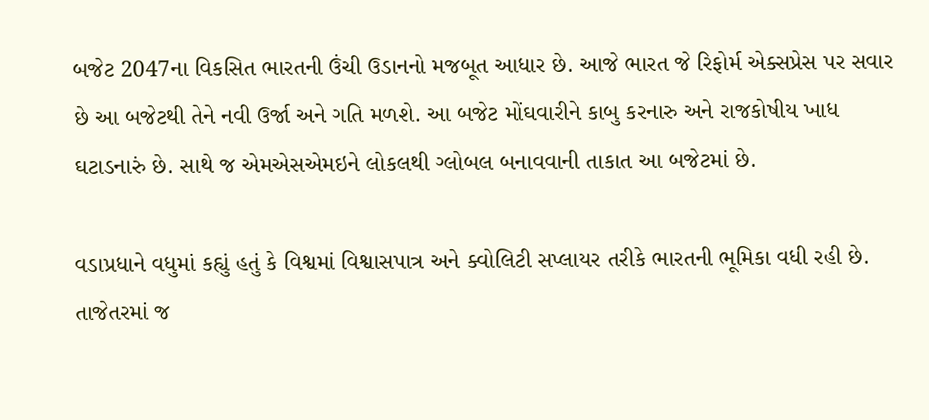બજેટ 2047ના વિકસિત ભારતની ઉંચી ઉડાનનો મજબૂત આધાર છે. આજે ભારત જે રિફોર્મ એક્સપ્રેસ પર સવાર છે આ બજેટથી તેને નવી ઉર્જા અને ગતિ મળશે. આ બજેટ મોંઘવારીને કાબુ કરનારુ અને રાજકોષીય ખાધ ઘટાડનારું છે. સાથે જ એમએસએમઇને લોકલથી ગ્લોબલ બનાવવાની તાકાત આ બજેટમાં છે.

વડાપ્રધાને વધુમાં કહ્યું હતું કે વિશ્વમાં વિશ્વાસપાત્ર અને ક્વોલિટી સપ્લાયર તરીકે ભારતની ભૂમિકા વધી રહી છે. તાજેતરમાં જ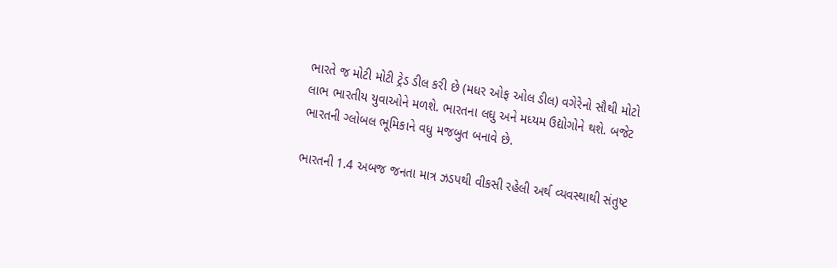ભારતે જ મોટી મોટી ટ્રેડ ડીલ કરી છે (મધર ઓફ ઓલ ડીલ) વગેરેનો સૌથી મોટો લાભ ભારતીય યુવાઓને મળશે. ભારતના લઘુ અને મધ્યમ ઉદ્યોગોને થશે. બજેટ ભારતની ગ્લોબલ ભૂમિકાને વધુ મજબુત બનાવે છે.

ભારતની 1.4 અબજ જનતા માત્ર ઝડપથી વીકસી રહેલી અર્થ વ્યવસ્થાથી સંતુષ્ટ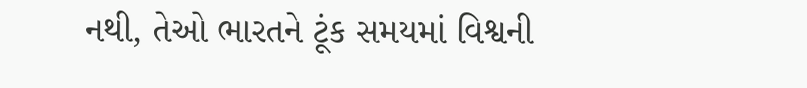નથી, તેઓ ભારતને ટૂંક સમયમાં વિશ્વની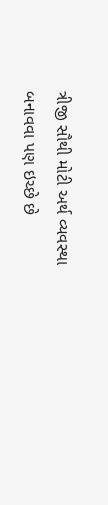ત્રીજી સૌથી મોટી અર્થ વ્યવસ્થા બનાવવા પણ ઇચ્છે છે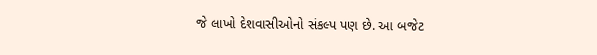જે લાખો દેશવાસીઓનો સંકલ્પ પણ છે. આ બજેટ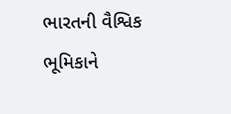ભારતની વૈશ્વિક ભૂમિકાને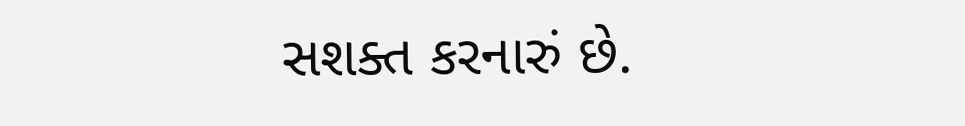સશક્ત કરનારું છે.